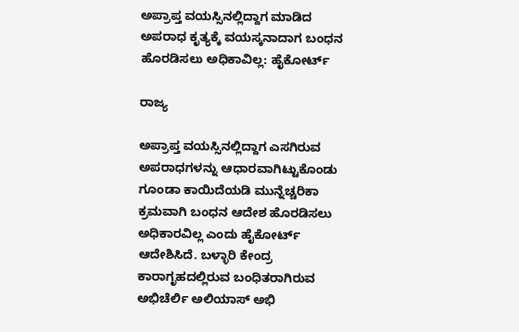ಅಪ್ರಾಪ್ತ ವಯಸ್ಸಿನಲ್ಲಿದ್ದಾಗ ಮಾಡಿದ ಅಪರಾಧ ಕೃತ್ಯಕ್ಕೆ ವಯಸ್ಕನಾದಾಗ ಬಂಧನ ಹೊರಡಿಸಲು ಅಧಿಕಾವಿಲ್ಲ: ಹೈಕೋರ್ಟ್

ರಾಜ್ಯ

ಅಪ್ರಾಪ್ತ ವಯಸ್ಸಿನಲ್ಲಿದ್ದಾಗ ಎಸಗಿರುವ ಅಪರಾಧಗಳನ್ನು ಆಧಾರವಾಗಿಟ್ಟುಕೊಂಡು ಗೂಂಡಾ ಕಾಯಿದೆಯಡಿ ಮುನ್ನೆಚ್ಚರಿಕಾ ಕ್ರಮವಾಗಿ ಬಂಧನ ಆದೇಶ ಹೊರಡಿಸಲು ಅಧಿಕಾರವಿಲ್ಲ ಎಂದು ಹೈಕೋರ್ಟ್ ಆದೇಶಿಸಿದೆ. ಬಳ್ಳಾರಿ ಕೇಂದ್ರ ಕಾರಾಗೃಹದಲ್ಲಿರುವ ಬಂಧಿತರಾಗಿರುವ ಅಭಿಚೆರ್ಲಿ ಅಲಿಯಾಸ್ ಅಭಿ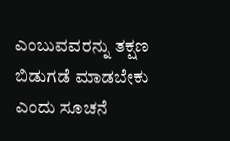ಎಂಬುವವರನ್ನು ತಕ್ಷಣ ಬಿಡುಗಡೆ ಮಾಡಬೇಕು ಎಂದು ಸೂಚನೆ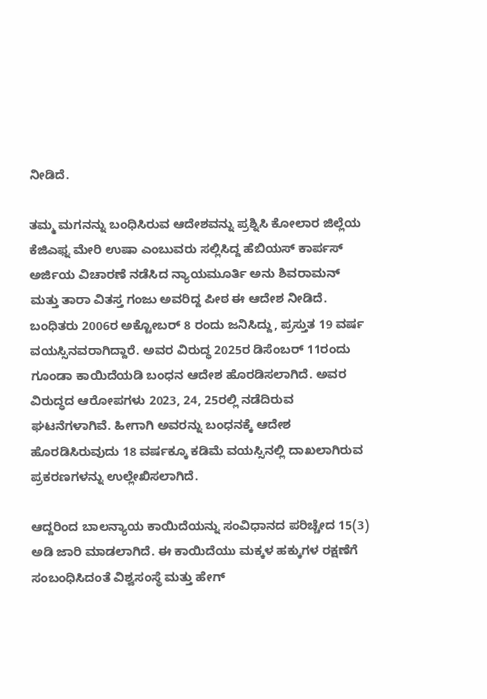ನೀಡಿದೆ.

ತಮ್ಮ ಮಗನನ್ನು ಬಂಧಿಸಿರುವ ಆದೇಶವನ್ನು ಪ್ರಶ್ನಿಸಿ ಕೋಲಾರ ಜಿಲ್ಲೆಯ ಕೆಜಿಎಫ್ನ ಮೇರಿ ಉಷಾ ಎಂಬುವರು ಸಲ್ಲಿಸಿದ್ದ ಹೆಬಿಯಸ್ ಕಾರ್ಪಸ್ ಅರ್ಜಿಯ ವಿಚಾರಣೆ ನಡೆಸಿದ ನ್ಯಾಯಮೂರ್ತಿ ಅನು ಶಿವರಾಮನ್ ಮತ್ತು ತಾರಾ ವಿತಸ್ತ ಗಂಜು ಅವರಿದ್ದ ಪೀಠ ಈ ಆದೇಶ ನೀಡಿದೆ. ಬಂಧಿತರು 2006ರ ಅಕ್ಟೋಬರ್ 8 ರಂದು ಜನಿಸಿದ್ದು, ಪ್ರಸ್ತುತ 19 ವರ್ಷ ವಯಸ್ಸಿನವರಾಗಿದ್ದಾರೆ. ಅವರ ವಿರುದ್ಧ 2025ರ ಡಿಸೆಂಬರ್ 11ರಂದು ಗೂಂಡಾ ಕಾಯಿದೆಯಡಿ ಬಂಧನ ಆದೇಶ ಹೊರಡಿಸಲಾಗಿದೆ. ಅವರ ವಿರುದ್ಧದ ಆರೋಪಗಳು 2023, 24, 25ರಲ್ಲಿ ನಡೆದಿರುವ ಘಟನೆಗಳಾಗಿವೆ. ಹೀಗಾಗಿ ಅವರನ್ನು ಬಂಧನಕ್ಕೆ ಆದೇಶ ಹೊರಡಿಸಿರುವುದು 18 ವರ್ಷಕ್ಕೂ ಕಡಿಮೆ ವಯಸ್ಸಿನಲ್ಲಿ ದಾಖಲಾಗಿರುವ ಪ್ರಕರಣಗಳನ್ನು ಉಲ್ಲೇಖಿಸಲಾಗಿದೆ.

ಆದ್ದರಿಂದ ಬಾಲನ್ಯಾಯ ಕಾಯಿದೆಯನ್ನು ಸಂವಿಧಾನದ ಪರಿಚ್ಚೇದ 15(3) ಅಡಿ ಜಾರಿ ಮಾಡಲಾಗಿದೆ. ಈ ಕಾಯಿದೆಯು ಮಕ್ಕಳ ಹಕ್ಕುಗಳ ರಕ್ಷಣೆಗೆ ಸಂಬಂಧಿಸಿದಂತೆ ವಿಶ್ವಸಂಸ್ಥೆ ಮತ್ತು ಹೇಗ್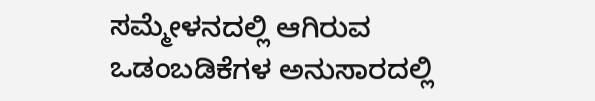ಸಮ್ಮೇಳನದಲ್ಲಿ ಆಗಿರುವ ಒಡಂಬಡಿಕೆಗಳ ಅನುಸಾರದಲ್ಲಿ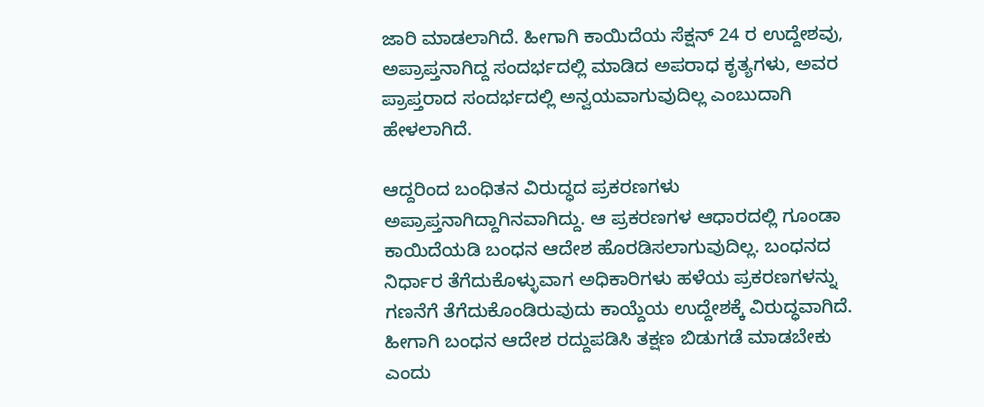ಜಾರಿ ಮಾಡಲಾಗಿದೆ. ಹೀಗಾಗಿ ಕಾಯಿದೆಯ ಸೆಕ್ಷನ್ 24 ರ ಉದ್ದೇಶವು, ಅಪ್ರಾಪ್ತನಾಗಿದ್ದ ಸಂದರ್ಭದಲ್ಲಿ ಮಾಡಿದ ಅಪರಾಧ ಕೃತ್ಯಗಳು, ಅವರ ಪ್ರಾಪ್ತರಾದ ಸಂದರ್ಭದಲ್ಲಿ ಅನ್ವಯವಾಗುವುದಿಲ್ಲ ಎಂಬುದಾಗಿ ಹೇಳಲಾಗಿದೆ.

ಆದ್ದರಿಂದ ಬಂಧಿತನ ವಿರುದ್ಧದ ಪ್ರಕರಣಗಳು ಅಪ್ರಾಪ್ತನಾಗಿದ್ದಾಗಿನವಾಗಿದ್ದು. ಆ ಪ್ರಕರಣಗಳ ಆಧಾರದಲ್ಲಿ ಗೂಂಡಾ ಕಾಯಿದೆಯಡಿ ಬಂಧನ ಆದೇಶ ಹೊರಡಿಸಲಾಗುವುದಿಲ್ಲ. ಬಂಧನದ ನಿರ್ಧಾರ ತೆಗೆದುಕೊಳ್ಳುವಾಗ ಅಧಿಕಾರಿಗಳು ಹಳೆಯ ಪ್ರಕರಣಗಳನ್ನು ಗಣನೆಗೆ ತೆಗೆದುಕೊಂಡಿರುವುದು ಕಾಯ್ದೆಯ ಉದ್ದೇಶಕ್ಕೆ ವಿರುದ್ಧವಾಗಿದೆ. ಹೀಗಾಗಿ ಬಂಧನ ಆದೇಶ ರದ್ದುಪಡಿಸಿ ತಕ್ಷಣ ಬಿಡುಗಡೆ ಮಾಡಬೇಕು ಎಂದು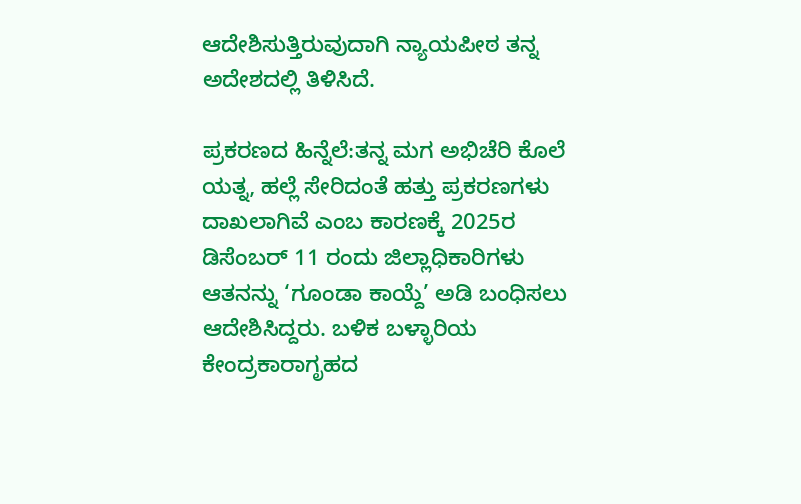ಆದೇಶಿಸುತ್ತಿರುವುದಾಗಿ ನ್ಯಾಯಪೀಠ ತನ್ನ ಅದೇಶದಲ್ಲಿ ತಿಳಿಸಿದೆ.

ಪ್ರಕರಣದ ಹಿನ್ನೆಲೆ:ತನ್ನ ಮಗ ಅಭಿಚೆರಿ ಕೊಲೆ ಯತ್ನ, ಹಲ್ಲೆ ಸೇರಿದಂತೆ ಹತ್ತು ಪ್ರಕರಣಗಳು ದಾಖಲಾಗಿವೆ ಎಂಬ ಕಾರಣಕ್ಕೆ 2025ರ ಡಿಸೆಂಬರ್ 11 ರಂದು ಜಿಲ್ಲಾಧಿಕಾರಿಗಳು ಆತನನ್ನು ‘ಗೂಂಡಾ ಕಾಯ್ದೆ’ ಅಡಿ ಬಂಧಿಸಲು ಆದೇಶಿಸಿದ್ದರು. ಬಳಿಕ ಬಳ್ಳಾರಿಯ ಕೇಂದ್ರಕಾರಾಗೃಹದ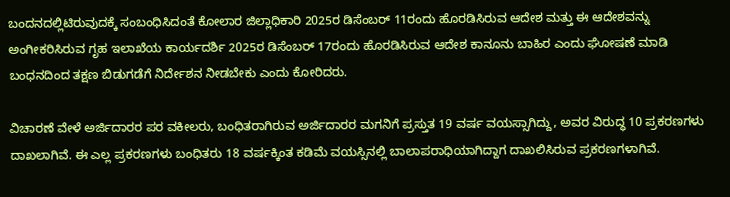ಬಂದನದಲ್ಲಿಟಿರುವುದಕ್ಕೆ ಸಂಬಂಧಿಸಿದಂತೆ ಕೋಲಾರ ಜಿಲ್ಲಾಧಿಕಾರಿ 2025ರ ಡಿಸೆಂಬರ್ 11ರಂದು ಹೊರಡಿಸಿರುವ ಆದೇಶ ಮತ್ತು ಈ ಆದೇಶವನ್ನು ಅಂಗೀಕರಿಸಿರುವ ಗೃಹ ಇಲಾಖೆಯ ಕಾರ್ಯದರ್ಶಿ 2025ರ ಡಿಸೆಂಬರ್ 17ರಂದು ಹೊರಡಿಸಿರುವ ಆದೇಶ ಕಾನೂನು ಬಾಹಿರ ಎಂದು ಘೋಷಣೆ ಮಾಡಿ ಬಂಧನದಿಂದ ತಕ್ಷಣ ಬಿಡುಗಡೆಗೆ ನಿರ್ದೇಶನ ನೀಡಬೇಕು ಎಂದು ಕೋರಿದರು.

ವಿಚಾರಣೆ ವೇಳೆ ಅರ್ಜಿದಾರರ ಪರ ವಕೀಲರು, ಬಂಧಿತರಾಗಿರುವ ಅರ್ಜಿದಾರರ ಮಗನಿಗೆ ಪ್ರಸ್ತುತ 19 ವರ್ಷ ವಯಸ್ಸಾಗಿದ್ದು, ಅವರ ವಿರುದ್ಧ 10 ಪ್ರಕರಣಗಳು ದಾಖಲಾಗಿವೆ. ಈ ಎಲ್ಲ ಪ್ರಕರಣಗಳು ಬಂಧಿತರು 18 ವರ್ಷಕ್ಕಿಂತ ಕಡಿಮೆ ವಯಸ್ಸಿನಲ್ಲಿ ಬಾಲಾಪರಾಧಿಯಾಗಿದ್ದಾಗ ದಾಖಲಿಸಿರುವ ಪ್ರಕರಣಗಳಾಗಿವೆ.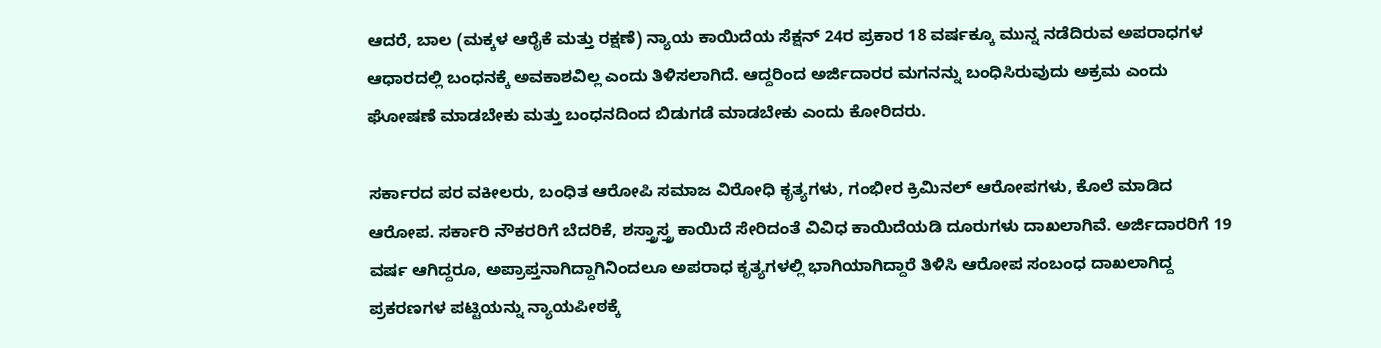ಆದರೆ, ಬಾಲ (ಮಕ್ಕಳ ಆರೈಕೆ ಮತ್ತು ರಕ್ಷಣೆ) ನ್ಯಾಯ ಕಾಯಿದೆಯ ಸೆಕ್ಷನ್ 24ರ ಪ್ರಕಾರ 18 ವರ್ಷಕ್ಕೂ ಮುನ್ನ ನಡೆದಿರುವ ಅಪರಾಧಗಳ ಆಧಾರದಲ್ಲಿ ಬಂಧನಕ್ಕೆ ಅವಕಾಶವಿಲ್ಲ ಎಂದು ತಿಳಿಸಲಾಗಿದೆ. ಆದ್ದರಿಂದ ಅರ್ಜಿದಾರರ ಮಗನನ್ನು ಬಂಧಿಸಿರುವುದು ಅಕ್ರಮ ಎಂದು ಘೋಷಣೆ ಮಾಡಬೇಕು ಮತ್ತು ಬಂಧನದಿಂದ ಬಿಡುಗಡೆ ಮಾಡಬೇಕು ಎಂದು ಕೋರಿದರು.

ಸರ್ಕಾರದ ಪರ ವಕೀಲರು, ಬಂಧಿತ ಆರೋಪಿ ಸಮಾಜ ವಿರೋಧಿ ಕೃತ್ಯಗಳು, ಗಂಭೀರ ಕ್ರಿಮಿನಲ್ ಆರೋಪಗಳು, ಕೊಲೆ ಮಾಡಿದ ಆರೋಪ. ಸರ್ಕಾರಿ ನೌಕರರಿಗೆ ಬೆದರಿಕೆ, ಶಸ್ತ್ರಾಸ್ತ್ರ ಕಾಯಿದೆ ಸೇರಿದಂತೆ ವಿವಿಧ ಕಾಯಿದೆಯಡಿ ದೂರುಗಳು ದಾಖಲಾಗಿವೆ. ಅರ್ಜಿದಾರರಿಗೆ 19 ವರ್ಷ ಆಗಿದ್ದರೂ, ಅಪ್ರಾಪ್ತನಾಗಿದ್ದಾಗಿನಿಂದಲೂ ಅಪರಾಧ ಕೃತ್ಯಗಳಲ್ಲಿ ಭಾಗಿಯಾಗಿದ್ದಾರೆ ತಿಳಿಸಿ ಆರೋಪ ಸಂಬಂಧ ದಾಖಲಾಗಿದ್ದ ಪ್ರಕರಣಗಳ ಪಟ್ಟಿಯನ್ನು ನ್ಯಾಯಪೀಠಕ್ಕೆ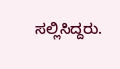ಸಲ್ಲಿಸಿದ್ದರು.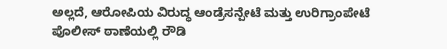ಅಲ್ಲದೆ, ಆರೋಪಿಯ ವಿರುದ್ಧ ಆಂಡ್ರೆಸನ್ಪೇಟೆ ಮತ್ತು ಉರಿಗ್ರಾಂಪೇಟೆ ಪೊಲೀಸ್ ಠಾಣೆಯಲ್ಲಿ ರೌಡಿ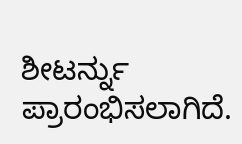ಶೀಟರ್ನ್ನು ಪ್ರಾರಂಭಿಸಲಾಗಿದೆ.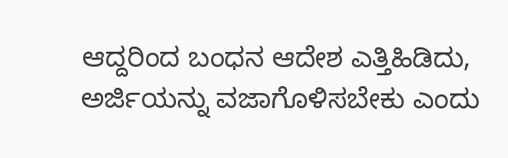ಆದ್ದರಿಂದ ಬಂಧನ ಆದೇಶ ಎತ್ತಿಹಿಡಿದು, ಅರ್ಜಿಯನ್ನು ವಜಾಗೊಳಿಸಬೇಕು ಎಂದು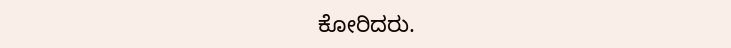ಕೋರಿದರು.